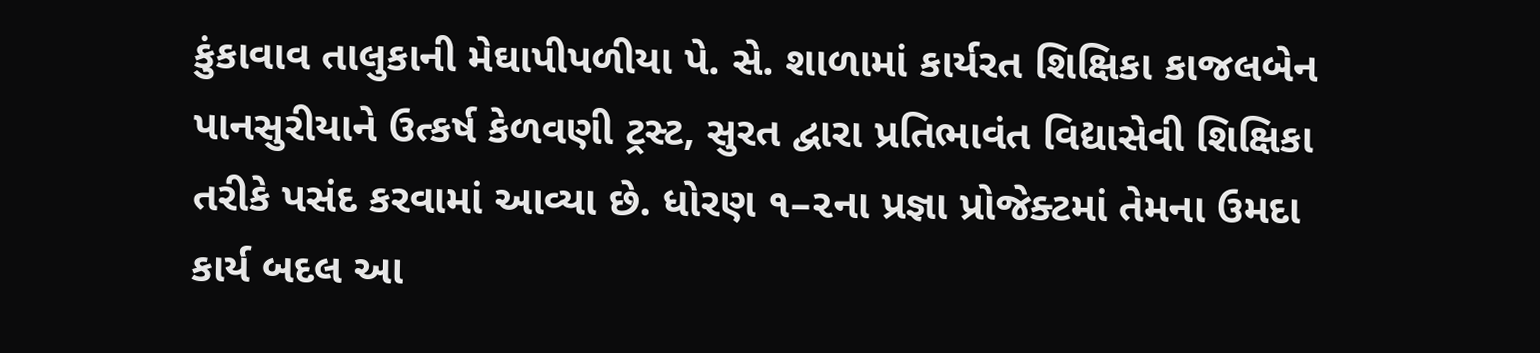કુંકાવાવ તાલુકાની મેઘાપીપળીયા પે. સે. શાળામાં કાર્યરત શિક્ષિકા કાજલબેન પાનસુરીયાને ઉત્કર્ષ કેળવણી ટ્રસ્ટ, સુરત દ્વારા પ્રતિભાવંત વિદ્યાસેવી શિક્ષિકા તરીકે પસંદ કરવામાં આવ્યા છે. ધોરણ ૧–૨ના પ્રજ્ઞા પ્રોજેક્ટમાં તેમના ઉમદા કાર્ય બદલ આ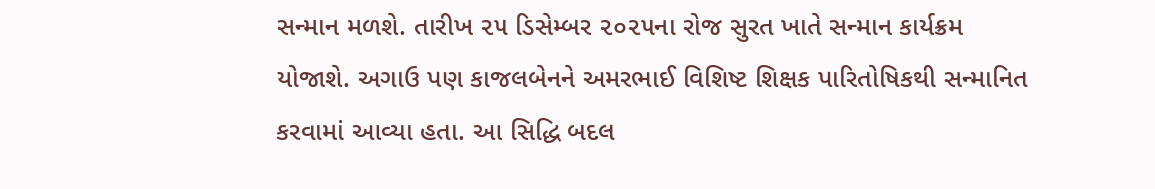સન્માન મળશે. તારીખ ૨૫ ડિસેમ્બર ૨૦૨૫ના રોજ સુરત ખાતે સન્માન કાર્યક્રમ યોજાશે. અગાઉ પણ કાજલબેનને અમરભાઈ વિશિષ્ટ શિક્ષક પારિતોષિકથી સન્માનિત કરવામાં આવ્યા હતા. આ સિદ્ધિ બદલ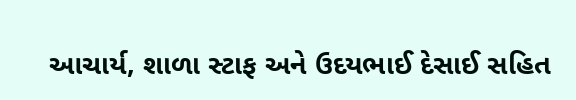આચાર્ય, શાળા સ્ટાફ અને ઉદયભાઈ દેસાઈ સહિત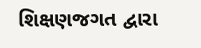શિક્ષણજગત દ્વારા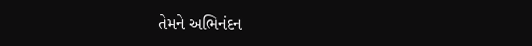તેમને અભિનંદન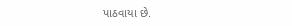પાઠવાયા છે.